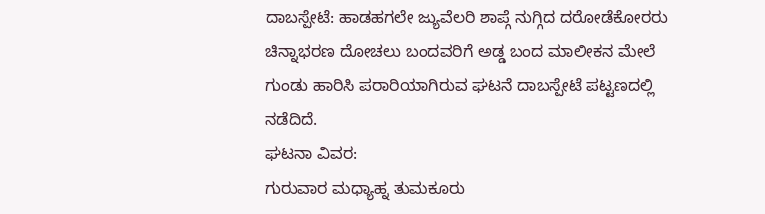ದಾಬಸ್ಪೇಟೆ: ಹಾಡಹಗಲೇ ಜ್ಯುವೆಲರಿ ಶಾಪ್ಗೆ ನುಗ್ಗಿದ ದರೋಡೆಕೋರರು ಚಿನ್ನಾಭರಣ ದೋಚಲು ಬಂದವರಿಗೆ ಅಡ್ಡ ಬಂದ ಮಾಲೀಕನ ಮೇಲೆ ಗುಂಡು ಹಾರಿಸಿ ಪರಾರಿಯಾಗಿರುವ ಘಟನೆ ದಾಬಸ್ಪೇಟೆ ಪಟ್ಟಣದಲ್ಲಿ ನಡೆದಿದೆ.
ಘಟನಾ ವಿವರ:
ಗುರುವಾರ ಮಧ್ಯಾಹ್ನ ತುಮಕೂರು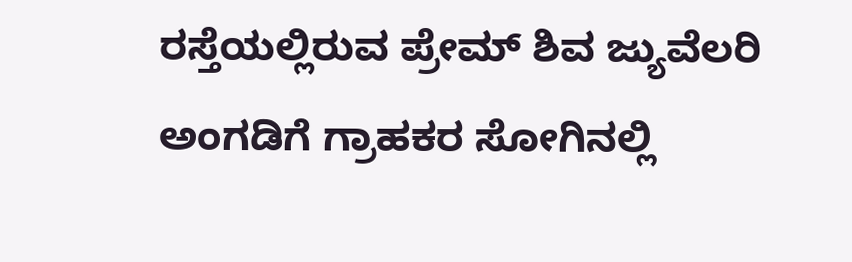ರಸ್ತೆಯಲ್ಲಿರುವ ಪ್ರೇಮ್ ಶಿವ ಜ್ಯುವೆಲರಿ ಅಂಗಡಿಗೆ ಗ್ರಾಹಕರ ಸೋಗಿನಲ್ಲಿ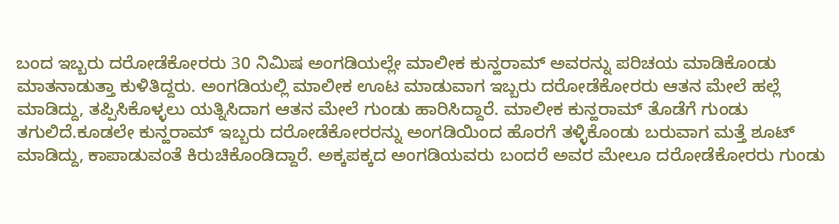ಬಂದ ಇಬ್ಬರು ದರೋಡೆಕೋರರು 30 ನಿಮಿಷ ಅಂಗಡಿಯಲ್ಲೇ ಮಾಲೀಕ ಕುನ್ಹರಾಮ್ ಅವರನ್ನು ಪರಿಚಯ ಮಾಡಿಕೊಂಡು ಮಾತನಾಡುತ್ತಾ ಕುಳಿತಿದ್ದರು. ಅಂಗಡಿಯಲ್ಲಿ ಮಾಲೀಕ ಊಟ ಮಾಡುವಾಗ ಇಬ್ಬರು ದರೋಡೆಕೋರರು ಆತನ ಮೇಲೆ ಹಲ್ಲೆ ಮಾಡಿದ್ದು, ತಪ್ಪಿಸಿಕೊಳ್ಳಲು ಯತ್ನಿಸಿದಾಗ ಆತನ ಮೇಲೆ ಗುಂಡು ಹಾರಿಸಿದ್ದಾರೆ. ಮಾಲೀಕ ಕುನ್ಹರಾಮ್ ತೊಡೆಗೆ ಗುಂಡು ತಗುಲಿದೆ.ಕೂಡಲೇ ಕುನ್ಹರಾಮ್ ಇಬ್ಬರು ದರೋಡೆಕೋರರನ್ನು ಅಂಗಡಿಯಿಂದ ಹೊರಗೆ ತಳ್ಳಿಕೊಂಡು ಬರುವಾಗ ಮತ್ತೆ ಶೂಟ್ ಮಾಡಿದ್ದು, ಕಾಪಾಡುವಂತೆ ಕಿರುಚಿಕೊಂಡಿದ್ದಾರೆ. ಅಕ್ಕಪಕ್ಕದ ಅಂಗಡಿಯವರು ಬಂದರೆ ಅವರ ಮೇಲೂ ದರೋಡೆಕೋರರು ಗುಂಡು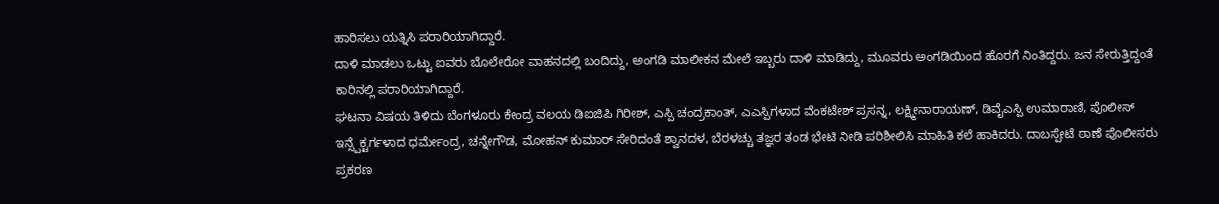ಹಾರಿಸಲು ಯತ್ನಿಸಿ ಪರಾರಿಯಾಗಿದ್ದಾರೆ.
ದಾಳಿ ಮಾಡಲು ಒಟ್ಟು ಐವರು ಬೊಲೇರೋ ವಾಹನದಲ್ಲಿ ಬಂದಿದ್ದು, ಅಂಗಡಿ ಮಾಲೀಕನ ಮೇಲೆ ಇಬ್ಬರು ದಾಳಿ ಮಾಡಿದ್ದು, ಮೂವರು ಅಂಗಡಿಯಿಂದ ಹೊರಗೆ ನಿಂತಿದ್ದರು. ಜನ ಸೇರುತ್ತಿದ್ದಂತೆ ಕಾರಿನಲ್ಲಿ ಪರಾರಿಯಾಗಿದ್ದಾರೆ.
ಘಟನಾ ವಿಷಯ ತಿಳಿದು ಬೆಂಗಳೂರು ಕೇಂದ್ರ ವಲಯ ಡಿಐಜಿಪಿ ಗಿರೀಶ್, ಎಸ್ಪಿ ಚಂದ್ರಕಾಂತ್, ಎಎಸ್ಪಿಗಳಾದ ವೆಂಕಟೇಶ್ ಪ್ರಸನ್ನ, ಲಕ್ಷ್ಮೀನಾರಾಯಣ್, ಡಿವೈಎಸ್ಪಿ ಉಮಾರಾಣಿ, ಪೊಲೀಸ್ ಇನ್ಸ್ಪೆಕ್ಟರ್ಗಳಾದ ಧರ್ಮೇಂದ್ರ, ಚನ್ನೇಗೌಡ, ಮೋಹನ್ ಕುಮಾರ್ ಸೇರಿದಂತೆ ಶ್ವಾನದಳ, ಬೆರಳಚ್ಚು ತಜ್ಞರ ತಂಡ ಭೇಟಿ ನೀಡಿ ಪರಿಶೀಲಿಸಿ ಮಾಹಿತಿ ಕಲೆ ಹಾಕಿದರು. ದಾಬಸ್ಪೇಟೆ ಠಾಣೆ ಪೊಲೀಸರು ಪ್ರಕರಣ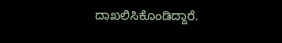ದಾಖಲಿಸಿಕೊಂಡಿದ್ದಾರೆ.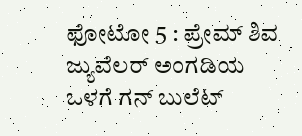ಫೋಟೋ 5 : ಪ್ರೇಮ್ ಶಿವ ಜ್ಯುವೆಲರ್ ಅಂಗಡಿಯ ಒಳಗೆ ಗನ್ ಬುಲೆಟ್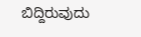ಬಿದ್ದಿರುವುದು